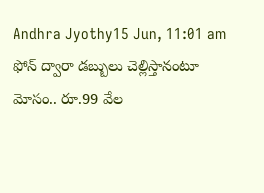Andhra Jyothy15 Jun, 11:01 am
ఫోన్ ద్వారా డబ్బులు చెల్లిస్తానంటూ మోసం.. రూ.99 వేల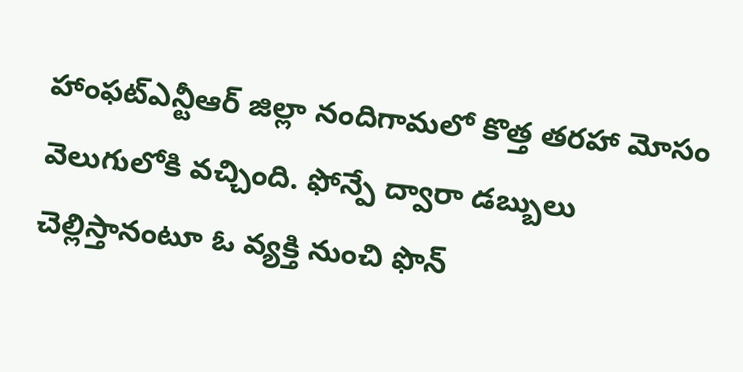హాంఫట్ఎన్టీఆర్ జిల్లా నందిగామలో కొత్త తరహా మోసం వెలుగులోకి వచ్చింది. ఫోన్పే ద్వారా డబ్బులు చెల్లిస్తానంటూ ఓ వ్యక్తి నుంచి ఫొన్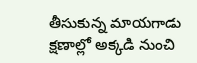తీసుకున్న మాయగాడు క్షణాల్లో అక్కడి నుంచి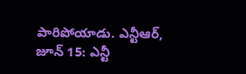పారిపోయాడు. ఎన్టీఆర్, జూన్ 15: ఎన్టీ